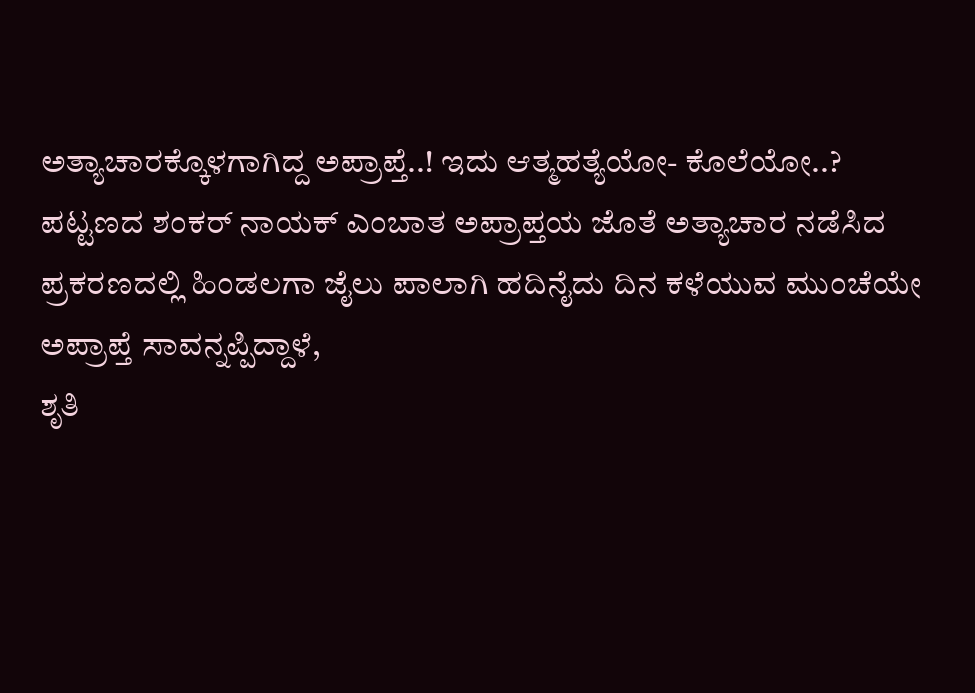ಅತ್ಯಾಚಾರಕ್ಕೊಳಗಾಗಿದ್ದ ಅಪ್ರಾಪ್ತೆ..! ಇದು ಆತ್ಮಹತ್ಯೆಯೋ- ಕೊಲೆಯೋ..?
ಪಟ್ಟಣದ ಶಂಕರ್ ನಾಯಕ್ ಎಂಬಾತ ಅಪ್ರಾಪ್ತಯ ಜೊತೆ ಅತ್ಯಾಚಾರ ನಡೆಸಿದ ಪ್ರಕರಣದಲ್ಲಿ ಹಿಂಡಲಗಾ ಜೈಲು ಪಾಲಾಗಿ ಹದಿನೈದು ದಿನ ಕಳೆಯುವ ಮುಂಚೆಯೇ ಅಪ್ರಾಪ್ತೆ ಸಾವನ್ನಪ್ಪಿದ್ದಾಳೆ,
ಶೃತಿ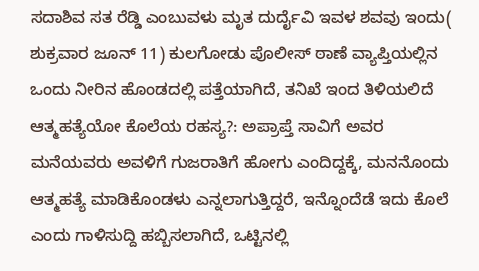ಸದಾಶಿವ ಸತ ರೆಡ್ಡಿ ಎಂಬುವಳು ಮೃತ ದುರ್ದೈವಿ ಇವಳ ಶವವು ಇಂದು( ಶುಕ್ರವಾರ ಜೂನ್ 11) ಕುಲಗೋಡು ಪೊಲೀಸ್ ಠಾಣೆ ವ್ಯಾಪ್ತಿಯಲ್ಲಿನ ಒಂದು ನೀರಿನ ಹೊಂಡದಲ್ಲಿ ಪತ್ತೆಯಾಗಿದೆ, ತನಿಖೆ ಇಂದ ತಿಳಿಯಲಿದೆ ಆತ್ಮಹತ್ಯೆಯೋ ಕೊಲೆಯ ರಹಸ್ಯ?: ಅಪ್ರಾಪ್ತೆ ಸಾವಿಗೆ ಅವರ ಮನೆಯವರು ಅವಳಿಗೆ ಗುಜರಾತಿಗೆ ಹೋಗು ಎಂದಿದ್ದಕ್ಕೆ, ಮನನೊಂದು ಆತ್ಮಹತ್ಯೆ ಮಾಡಿಕೊಂಡಳು ಎನ್ನಲಾಗುತ್ತಿದ್ದರೆ, ಇನ್ನೊಂದೆಡೆ ಇದು ಕೊಲೆ ಎಂದು ಗಾಳಿಸುದ್ದಿ ಹಬ್ಬಿಸಲಾಗಿದೆ, ಒಟ್ಟಿನಲ್ಲಿ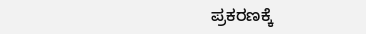ಪ್ರಕರಣಕ್ಕೆ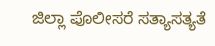ಜಿಲ್ಲಾ ಪೊಲೀಸರೆ ಸತ್ಯಾಸತ್ಯತೆ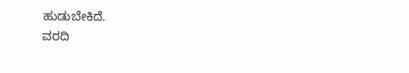ಹುಡುಬೇಕಿದೆ.
ವರದಿ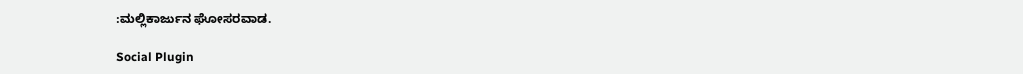:ಮಲ್ಲಿಕಾರ್ಜುನ ಘೋಸರವಾಡ.

Social Plugin